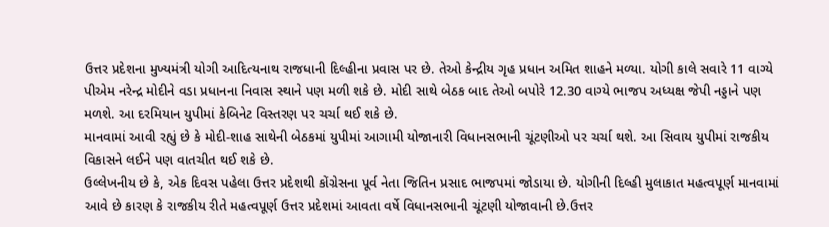ઉત્તર પ્રદેશના મુખ્યમંત્રી યોગી આદિત્યનાથ રાજધાની દિલ્હીના પ્રવાસ પર છે. તેઓ કેન્દ્રીય ગૃહ પ્રધાન અમિત શાહને મળ્યા. યોગી કાલે સવારે 11 વાગ્યે પીએમ નરેન્દ્ર મોદીને વડા પ્રધાનના નિવાસ સ્થાને પણ મળી શકે છે. મોદી સાથે બેઠક બાદ તેઓ બપોરે 12.30 વાગ્યે ભાજપ અધ્યક્ષ જેપી નડ્ડાને પણ મળશે. આ દરમિયાન યુપીમાં કેબિનેટ વિસ્તરણ પર ચર્ચા થઈ શકે છે.
માનવામાં આવી રહ્યું છે કે મોદી-શાહ સાથેની બેઠકમાં યુપીમાં આગામી યોજાનારી વિધાનસભાની ચૂંટણીઓ પર ચર્ચા થશે. આ સિવાય યુપીમાં રાજકીય વિકાસને લઈને પણ વાતચીત થઈ શકે છે.
ઉલ્લેખનીય છે કે, એક દિવસ પહેલા ઉત્તર પ્રદેશથી કોંગ્રેસના પૂર્વ નેતા જિતિન પ્રસાદ ભાજપમાં જોડાયા છે. યોગીની દિલ્હી મુલાકાત મહત્વપૂર્ણ માનવામાં આવે છે કારણ કે રાજકીય રીતે મહત્વપૂર્ણ ઉત્તર પ્રદેશમાં આવતા વર્ષે વિધાનસભાની ચૂંટણી યોજાવાની છે.ઉત્તર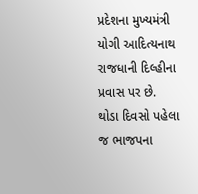પ્રદેશના મુખ્યમંત્રી યોગી આદિત્યનાથ રાજધાની દિલ્હીના પ્રવાસ પર છે.
થોડા દિવસો પહેલા જ ભાજપના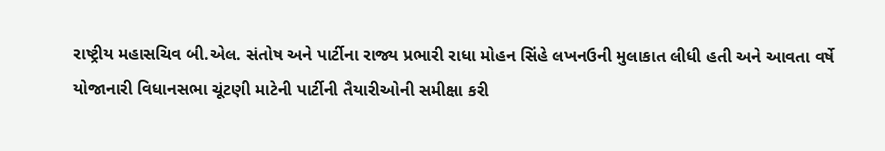રાષ્ટ્રીય મહાસચિવ બી.એલ. સંતોષ અને પાર્ટીના રાજ્ય પ્રભારી રાધા મોહન સિંહે લખનઉની મુલાકાત લીધી હતી અને આવતા વર્ષે યોજાનારી વિધાનસભા ચૂંટણી માટેની પાર્ટીની તૈયારીઓની સમીક્ષા કરી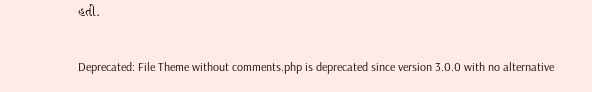હતી.

Deprecated: File Theme without comments.php is deprecated since version 3.0.0 with no alternative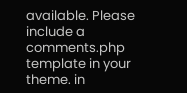available. Please include a comments.php template in your theme. in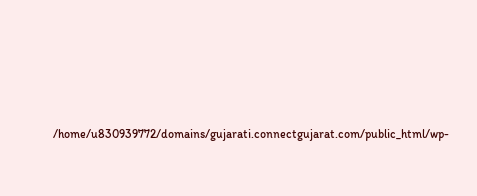/home/u830939772/domains/gujarati.connectgujarat.com/public_html/wp-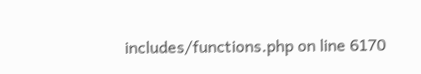includes/functions.php on line 6170